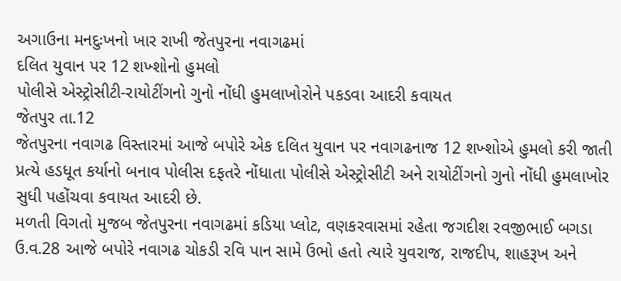અગાઉના મનદુઃખનો ખાર રાખી જેતપુરના નવાગઢમાં
દલિત યુવાન પર 12 શખ્શોનો હુમલો
પોલીસે એસ્ટ્રોસીટી-રાયોટીંગનો ગુનો નોંધી હુમલાખોરોને પકડવા આદરી કવાયત
જેતપુર તા.12
જેતપુરના નવાગઢ વિસ્તારમાં આજે બપોરે એક દલિત યુવાન પર નવાગઢનાજ 12 શખ્શોએ હુમલો કરી જાતી પ્રત્યે હડધૂત કર્યાનો બનાવ પોલીસ દફતરે નોંધાતા પોલીસે એસ્ટ્રોસીટી અને રાયોટીંગનો ગુનો નોંધી હુમલાખોર સુધી પહોંચવા કવાયત આદરી છે.
મળતી વિગતો મુજબ જેતપુરના નવાગઢમાં કડિયા પ્લોટ, વણકરવાસમાં રહેતા જગદીશ રવજીભાઈ બગડા ઉ.વ.28 આજે બપોરે નવાગઢ ચોકડી રવિ પાન સામે ઉભો હતો ત્યારે યુવરાજ, રાજદીપ, શાહરૂખ અને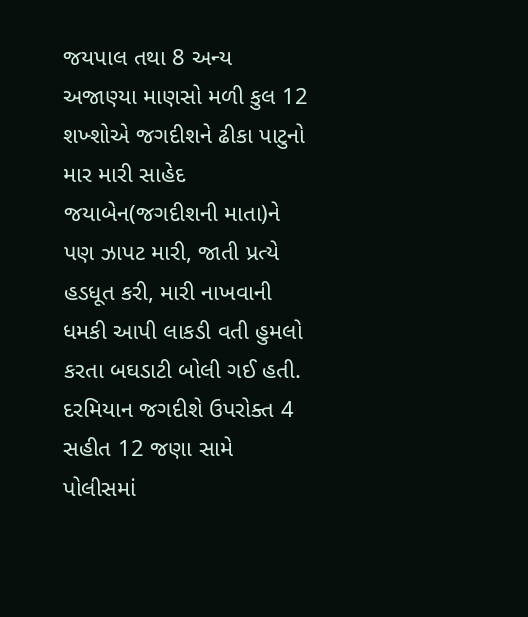જયપાલ તથા 8 અન્ય અજાણ્યા માણસો મળી કુલ 12 શખ્શોએ જગદીશને ઢીકા પાટુનો માર મારી સાહેદ જયાબેન(જગદીશની માતા)ને પણ ઝાપટ મારી, જાતી પ્રત્યે હડધૂત કરી, મારી નાખવાની ધમકી આપી લાકડી વતી હુમલો કરતા બઘડાટી બોલી ગઈ હતી. દરમિયાન જગદીશે ઉપરોક્ત 4 સહીત 12 જણા સામે પોલીસમાં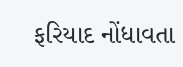ફરિયાદ નોંધાવતા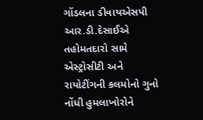ગોંડલના ડીવાયએસપી આર.ડી.દેસાઈએ તહોમતદારો સામે એસ્ટ્રોસીટી અને રાયોટીંગની કલમોનો ગુનો નોંધી હુમલાખોરોને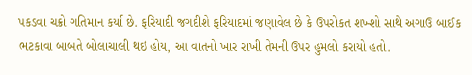પકડવા ચક્રો ગતિમાન કર્યા છે. ફરિયાદી જગદીશે ફરિયાદમાં જણાવેલ છે કે ઉપરોકત શખ્શો સાથે અગાઉ બાઈક ભટકાવા બાબતે બોલાચાલી થઇ હોય, આ વાતનો ખાર રાખી તેમની ઉપર હુમલો કરાયો હતો.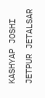KASHYAP JOSHI JETPUR JETALSAR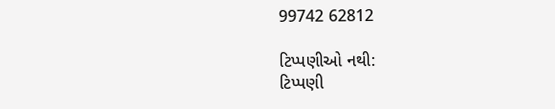99742 62812

ટિપ્પણીઓ નથી:
ટિપ્પણી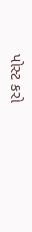પોસ્ટ કરો